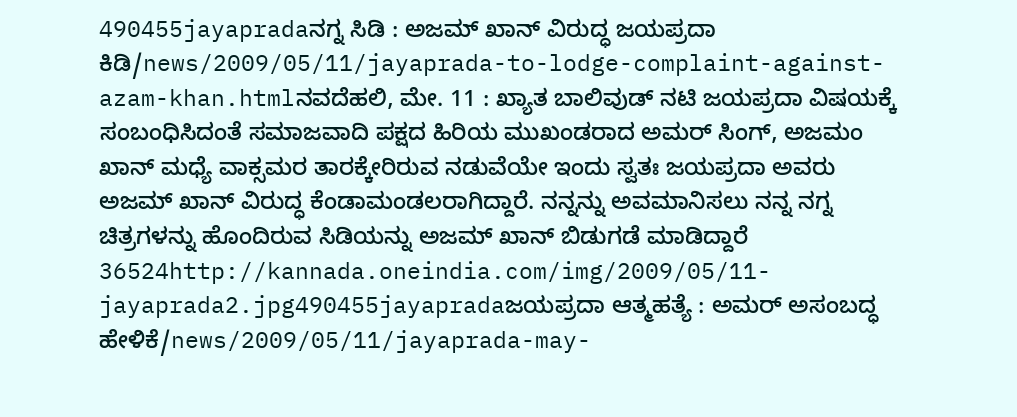490455jayapradaನಗ್ನ ಸಿಡಿ : ಅಜಮ್ ಖಾನ್ ವಿರುದ್ಧ ಜಯಪ್ರದಾ ಕಿಡಿ/news/2009/05/11/jayaprada-to-lodge-complaint-against-azam-khan.htmlನವದೆಹಲಿ, ಮೇ. 11 : ಖ್ಯಾತ ಬಾಲಿವುಡ್ ನಟಿ ಜಯಪ್ರದಾ ವಿಷಯಕ್ಕೆ ಸಂಬಂಧಿಸಿದಂತೆ ಸಮಾಜವಾದಿ ಪಕ್ಷದ ಹಿರಿಯ ಮುಖಂಡರಾದ ಅಮರ್ ಸಿಂಗ್, ಅಜಮಂ ಖಾನ್ ಮಧ್ಯೆ ವಾಕ್ಸಮರ ತಾರಕ್ಕೇರಿರುವ ನಡುವೆಯೇ ಇಂದು ಸ್ವತಃ ಜಯಪ್ರದಾ ಅವರು ಅಜಮ್ ಖಾನ್ ವಿರುದ್ಧ ಕೆಂಡಾಮಂಡಲರಾಗಿದ್ದಾರೆ. ನನ್ನನ್ನು ಅವಮಾನಿಸಲು ನನ್ನ ನಗ್ನ ಚಿತ್ರಗಳನ್ನು ಹೊಂದಿರುವ ಸಿಡಿಯನ್ನು ಅಜಮ್ ಖಾನ್ ಬಿಡುಗಡೆ ಮಾಡಿದ್ದಾರೆ 36524http://kannada.oneindia.com/img/2009/05/11-jayaprada2.jpg490455jayapradaಜಯಪ್ರದಾ ಆತ್ಮಹತ್ಯೆ : ಅಮರ್ ಅಸಂಬದ್ಧ ಹೇಳಿಕೆ/news/2009/05/11/jayaprada-may-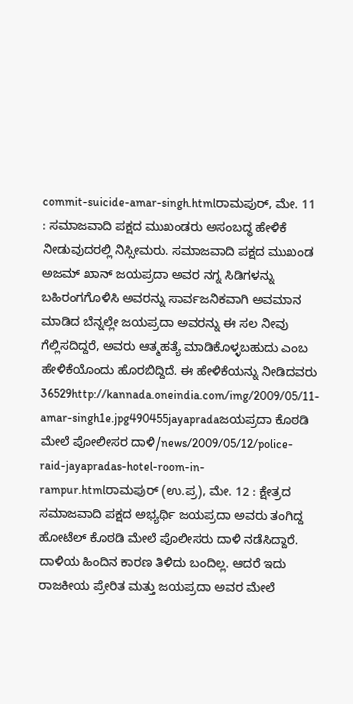commit-suicide-amar-singh.htmlರಾಮಪುರ್, ಮೇ. 11 : ಸಮಾಜವಾದಿ ಪಕ್ಷದ ಮುಖಂಡರು ಅಸಂಬದ್ಧ ಹೇಳಿಕೆ ನೀಡುವುದರಲ್ಲಿ ನಿಸ್ಸೀಮರು. ಸಮಾಜವಾದಿ ಪಕ್ಷದ ಮುಖಂಡ ಅಜಮ್ ಖಾನ್ ಜಯಪ್ರದಾ ಅವರ ನಗ್ನ ಸಿಡಿಗಳನ್ನು ಬಹಿರಂಗಗೊಳಿಸಿ ಅವರನ್ನು ಸಾರ್ವಜನಿಕವಾಗಿ ಅವಮಾನ ಮಾಡಿದ ಬೆನ್ನಲ್ಲೇ ಜಯಪ್ರದಾ ಅವರನ್ನು ಈ ಸಲ ನೀವು ಗೆಲ್ಲಿಸದಿದ್ದರೆ, ಅವರು ಆತ್ಮಹತ್ಯೆ ಮಾಡಿಕೊಳ್ಳಬಹುದು ಎಂಬ ಹೇಳಿಕೆಯೊಂದು ಹೊರಬಿದ್ದಿದೆ. ಈ ಹೇಳಿಕೆಯನ್ನು ನೀಡಿದವರು 36529http://kannada.oneindia.com/img/2009/05/11-amar-singh1e.jpg490455jayapradaಜಯಪ್ರದಾ ಕೊಠಡಿ ಮೇಲೆ ಪೋಲೀಸರ ದಾಳಿ/news/2009/05/12/police-raid-jayapradas-hotel-room-in-rampur.htmlರಾಮಪುರ್ (ಉ.ಪ್ರ), ಮೇ. 12 : ಕ್ಷೇತ್ರದ ಸಮಾಜವಾದಿ ಪಕ್ಷದ ಅಭ್ಯರ್ಥಿ ಜಯಪ್ರದಾ ಅವರು ತಂಗಿದ್ದ ಹೋಟೆಲ್ ಕೊಠಡಿ ಮೇಲೆ ಪೊಲೀಸರು ದಾಳಿ ನಡೆಸಿದ್ದಾರೆ. ದಾಳಿಯ ಹಿಂದಿನ ಕಾರಣ ತಿಳಿದು ಬಂದಿಲ್ಲ. ಆದರೆ ಇದು ರಾಜಕೀಯ ಪ್ರೇರಿತ ಮತ್ತು ಜಯಪ್ರದಾ ಅವರ ಮೇಲೆ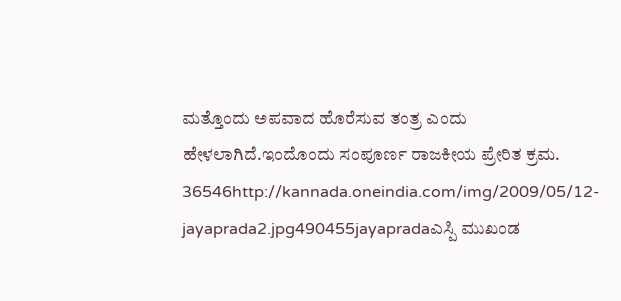ಮತ್ತೊಂದು ಅಪವಾದ ಹೊರೆಸುವ ತಂತ್ರ ಎಂದು ಹೇಳಲಾಗಿದೆ.ಇಂದೊಂದು ಸಂಪೂರ್ಣ ರಾಜಕೀಯ ಪ್ರೇರಿತ ಕ್ರಮ. 36546http://kannada.oneindia.com/img/2009/05/12-jayaprada2.jpg490455jayapradaಎಸ್ಪಿ ಮುಖಂಡ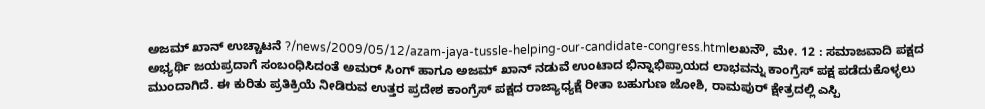ಅಜಮ್ ಖಾನ್ ಉಚ್ಚಾಟನೆ ?/news/2009/05/12/azam-jaya-tussle-helping-our-candidate-congress.htmlಲಖನೌ, ಮೇ. 12 : ಸಮಾಜವಾದಿ ಪಕ್ಷದ ಅಭ್ಯರ್ಥಿ ಜಯಪ್ರದಾಗೆ ಸಂಬಂಧಿಸಿದಂತೆ ಅಮರ್ ಸಿಂಗ್ ಹಾಗೂ ಅಜಮ್ ಖಾನ್ ನಡುವೆ ಉಂಟಾದ ಭಿನ್ನಾಭಿಪ್ರಾಯದ ಲಾಭವನ್ನು ಕಾಂಗ್ರೆಸ್ ಪಕ್ಷ ಪಡೆದುಕೊಳ್ಳಲು ಮುಂದಾಗಿದೆ. ಈ ಕುರಿತು ಪ್ರತಿಕ್ರಿಯೆ ನೀಡಿರುವ ಉತ್ತರ ಪ್ರದೇಶ ಕಾಂಗ್ರೆಸ್ ಪಕ್ಷದ ರಾಜ್ಯಾಧ್ಯಕ್ಷೆ ರೀತಾ ಬಹುಗುಣ ಜೋಶಿ, ರಾಮಪುರ್ ಕ್ಷೇತ್ರದಲ್ಲಿ ಎಸ್ಪಿ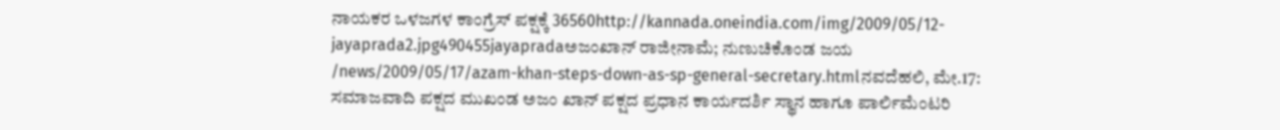ನಾಯಕರ ಒಳಜಗಳ ಕಾಂಗ್ರೆಸ್ ಪಕ್ಷಕ್ಕೆ 36560http://kannada.oneindia.com/img/2009/05/12-jayaprada2.jpg490455jayapradaಅಜಂಖಾನ್ ರಾಜೀನಾಮೆ; ನುಣುಚಿಕೊಂಡ ಜಯ /news/2009/05/17/azam-khan-steps-down-as-sp-general-secretary.htmlನವದೆಹಲಿ, ಮೇ.17: ಸಮಾಜವಾದಿ ಪಕ್ಷದ ಮುಖಂಡ ಅಜಂ ಖಾನ್ ಪಕ್ಷದ ಪ್ರಧಾನ ಕಾರ್ಯದರ್ಶಿ ಸ್ಥಾನ ಹಾಗೂ ಪಾರ್ಲಿಮೆಂಟರಿ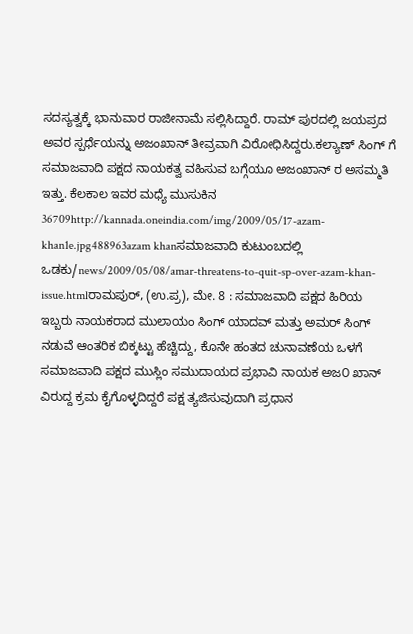ಸದಸ್ಯತ್ವಕ್ಕೆ ಭಾನುವಾರ ರಾಜೀನಾಮೆ ಸಲ್ಲಿಸಿದ್ದಾರೆ. ರಾಮ್ ಪುರದಲ್ಲಿ ಜಯಪ್ರದ ಅವರ ಸ್ಪರ್ಧೆಯನ್ನು ಅಜಂಖಾನ್ ತೀವ್ರವಾಗಿ ವಿರೋಧಿಸಿದ್ದರು.ಕಲ್ಯಾಣ್ ಸಿಂಗ್ ಗೆ ಸಮಾಜವಾದಿ ಪಕ್ಷದ ನಾಯಕತ್ವ ವಹಿಸುವ ಬಗ್ಗೆಯೂ ಅಜಂಖಾನ್ ರ ಅಸಮ್ಮತಿ ಇತ್ತು. ಕೆಲಕಾಲ ಇವರ ಮಧ್ಯೆ ಮುಸುಕಿನ 36709http://kannada.oneindia.com/img/2009/05/17-azam-khan1e.jpg488963azam khanಸಮಾಜವಾದಿ ಕುಟುಂಬದಲ್ಲಿ ಒಡಕು/news/2009/05/08/amar-threatens-to-quit-sp-over-azam-khan-issue.htmlರಾಮಪುರ್, (ಉ.ಪ್ರ), ಮೇ. 8 : ಸಮಾಜವಾದಿ ಪಕ್ಷದ ಹಿರಿಯ ಇಬ್ಬರು ನಾಯಕರಾದ ಮುಲಾಯಂ ಸಿಂಗ್ ಯಾದವ್ ಮತ್ತು ಅಮರ್ ಸಿಂಗ್ ನಡುವೆ ಆಂತರಿಕ ಬಿಕ್ಕಟ್ಟು ಹೆಚ್ಚಿದ್ದು, ಕೊನೇ ಹಂತದ ಚುನಾವಣೆಯ ಒಳಗೆ ಸಮಾಜವಾದಿ ಪಕ್ಷದ ಮುಸ್ಲಿಂ ಸಮುದಾಯದ ಪ್ರಭಾವಿ ನಾಯಕ ಅಜ೦ ಖಾನ್ ವಿರುದ್ದ ಕ್ರಮ ಕೈಗೊಳ್ಳದಿದ್ದರೆ ಪಕ್ಷ ತ್ಯಜಿಸುವುದಾಗಿ ಪ್ರಧಾನ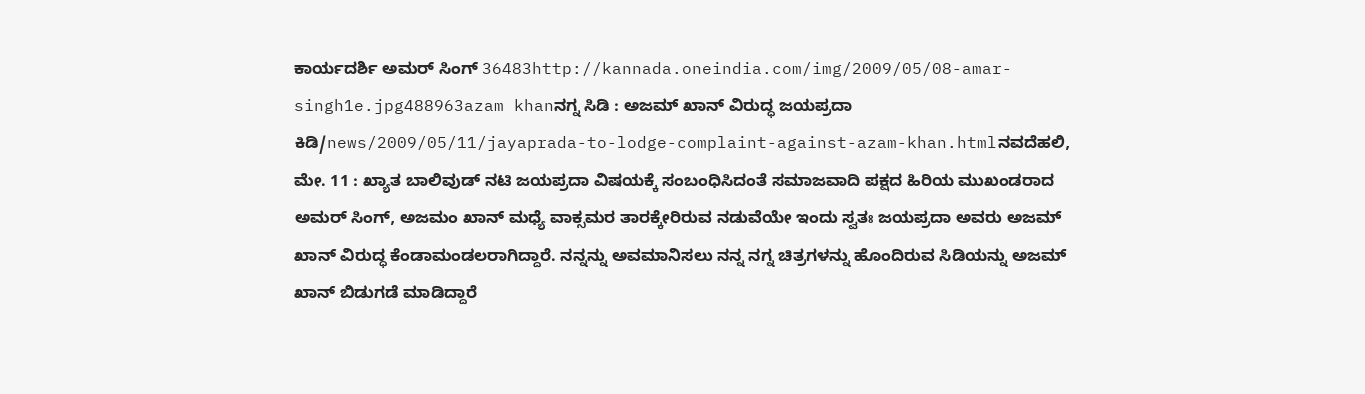ಕಾರ್ಯದರ್ಶಿ ಅಮರ್ ಸಿಂಗ್ 36483http://kannada.oneindia.com/img/2009/05/08-amar-singh1e.jpg488963azam khanನಗ್ನ ಸಿಡಿ : ಅಜಮ್ ಖಾನ್ ವಿರುದ್ಧ ಜಯಪ್ರದಾ ಕಿಡಿ/news/2009/05/11/jayaprada-to-lodge-complaint-against-azam-khan.htmlನವದೆಹಲಿ, ಮೇ. 11 : ಖ್ಯಾತ ಬಾಲಿವುಡ್ ನಟಿ ಜಯಪ್ರದಾ ವಿಷಯಕ್ಕೆ ಸಂಬಂಧಿಸಿದಂತೆ ಸಮಾಜವಾದಿ ಪಕ್ಷದ ಹಿರಿಯ ಮುಖಂಡರಾದ ಅಮರ್ ಸಿಂಗ್, ಅಜಮಂ ಖಾನ್ ಮಧ್ಯೆ ವಾಕ್ಸಮರ ತಾರಕ್ಕೇರಿರುವ ನಡುವೆಯೇ ಇಂದು ಸ್ವತಃ ಜಯಪ್ರದಾ ಅವರು ಅಜಮ್ ಖಾನ್ ವಿರುದ್ಧ ಕೆಂಡಾಮಂಡಲರಾಗಿದ್ದಾರೆ. ನನ್ನನ್ನು ಅವಮಾನಿಸಲು ನನ್ನ ನಗ್ನ ಚಿತ್ರಗಳನ್ನು ಹೊಂದಿರುವ ಸಿಡಿಯನ್ನು ಅಜಮ್ ಖಾನ್ ಬಿಡುಗಡೆ ಮಾಡಿದ್ದಾರೆ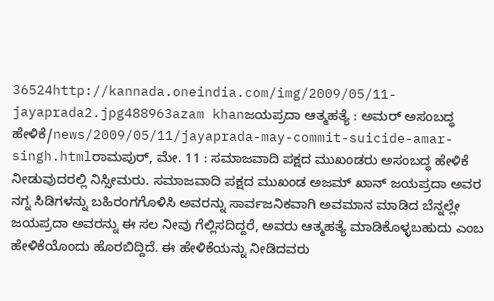36524http://kannada.oneindia.com/img/2009/05/11-jayaprada2.jpg488963azam khanಜಯಪ್ರದಾ ಆತ್ಮಹತ್ಯೆ : ಅಮರ್ ಅಸಂಬದ್ಧ ಹೇಳಿಕೆ/news/2009/05/11/jayaprada-may-commit-suicide-amar-singh.htmlರಾಮಪುರ್, ಮೇ. 11 : ಸಮಾಜವಾದಿ ಪಕ್ಷದ ಮುಖಂಡರು ಅಸಂಬದ್ಧ ಹೇಳಿಕೆ ನೀಡುವುದರಲ್ಲಿ ನಿಸ್ಸೀಮರು. ಸಮಾಜವಾದಿ ಪಕ್ಷದ ಮುಖಂಡ ಅಜಮ್ ಖಾನ್ ಜಯಪ್ರದಾ ಅವರ ನಗ್ನ ಸಿಡಿಗಳನ್ನು ಬಹಿರಂಗಗೊಳಿಸಿ ಅವರನ್ನು ಸಾರ್ವಜನಿಕವಾಗಿ ಅವಮಾನ ಮಾಡಿದ ಬೆನ್ನಲ್ಲೇ ಜಯಪ್ರದಾ ಅವರನ್ನು ಈ ಸಲ ನೀವು ಗೆಲ್ಲಿಸದಿದ್ದರೆ, ಅವರು ಆತ್ಮಹತ್ಯೆ ಮಾಡಿಕೊಳ್ಳಬಹುದು ಎಂಬ ಹೇಳಿಕೆಯೊಂದು ಹೊರಬಿದ್ದಿದೆ. ಈ ಹೇಳಿಕೆಯನ್ನು ನೀಡಿದವರು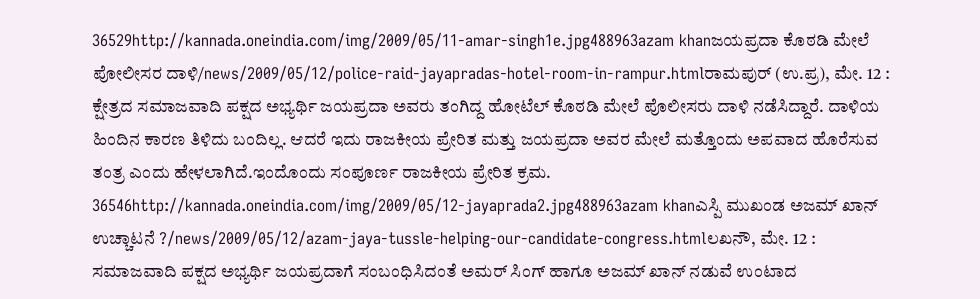36529http://kannada.oneindia.com/img/2009/05/11-amar-singh1e.jpg488963azam khanಜಯಪ್ರದಾ ಕೊಠಡಿ ಮೇಲೆ ಪೋಲೀಸರ ದಾಳಿ/news/2009/05/12/police-raid-jayapradas-hotel-room-in-rampur.htmlರಾಮಪುರ್ (ಉ.ಪ್ರ), ಮೇ. 12 : ಕ್ಷೇತ್ರದ ಸಮಾಜವಾದಿ ಪಕ್ಷದ ಅಭ್ಯರ್ಥಿ ಜಯಪ್ರದಾ ಅವರು ತಂಗಿದ್ದ ಹೋಟೆಲ್ ಕೊಠಡಿ ಮೇಲೆ ಪೊಲೀಸರು ದಾಳಿ ನಡೆಸಿದ್ದಾರೆ. ದಾಳಿಯ ಹಿಂದಿನ ಕಾರಣ ತಿಳಿದು ಬಂದಿಲ್ಲ. ಆದರೆ ಇದು ರಾಜಕೀಯ ಪ್ರೇರಿತ ಮತ್ತು ಜಯಪ್ರದಾ ಅವರ ಮೇಲೆ ಮತ್ತೊಂದು ಅಪವಾದ ಹೊರೆಸುವ ತಂತ್ರ ಎಂದು ಹೇಳಲಾಗಿದೆ.ಇಂದೊಂದು ಸಂಪೂರ್ಣ ರಾಜಕೀಯ ಪ್ರೇರಿತ ಕ್ರಮ. 36546http://kannada.oneindia.com/img/2009/05/12-jayaprada2.jpg488963azam khanಎಸ್ಪಿ ಮುಖಂಡ ಅಜಮ್ ಖಾನ್ ಉಚ್ಚಾಟನೆ ?/news/2009/05/12/azam-jaya-tussle-helping-our-candidate-congress.htmlಲಖನೌ, ಮೇ. 12 : ಸಮಾಜವಾದಿ ಪಕ್ಷದ ಅಭ್ಯರ್ಥಿ ಜಯಪ್ರದಾಗೆ ಸಂಬಂಧಿಸಿದಂತೆ ಅಮರ್ ಸಿಂಗ್ ಹಾಗೂ ಅಜಮ್ ಖಾನ್ ನಡುವೆ ಉಂಟಾದ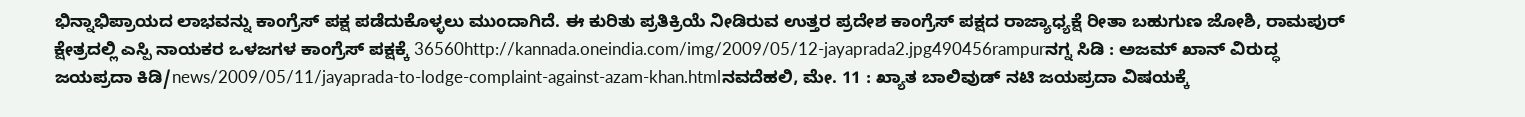ಭಿನ್ನಾಭಿಪ್ರಾಯದ ಲಾಭವನ್ನು ಕಾಂಗ್ರೆಸ್ ಪಕ್ಷ ಪಡೆದುಕೊಳ್ಳಲು ಮುಂದಾಗಿದೆ. ಈ ಕುರಿತು ಪ್ರತಿಕ್ರಿಯೆ ನೀಡಿರುವ ಉತ್ತರ ಪ್ರದೇಶ ಕಾಂಗ್ರೆಸ್ ಪಕ್ಷದ ರಾಜ್ಯಾಧ್ಯಕ್ಷೆ ರೀತಾ ಬಹುಗುಣ ಜೋಶಿ, ರಾಮಪುರ್ ಕ್ಷೇತ್ರದಲ್ಲಿ ಎಸ್ಪಿ ನಾಯಕರ ಒಳಜಗಳ ಕಾಂಗ್ರೆಸ್ ಪಕ್ಷಕ್ಕೆ 36560http://kannada.oneindia.com/img/2009/05/12-jayaprada2.jpg490456rampurನಗ್ನ ಸಿಡಿ : ಅಜಮ್ ಖಾನ್ ವಿರುದ್ಧ ಜಯಪ್ರದಾ ಕಿಡಿ/news/2009/05/11/jayaprada-to-lodge-complaint-against-azam-khan.htmlನವದೆಹಲಿ, ಮೇ. 11 : ಖ್ಯಾತ ಬಾಲಿವುಡ್ ನಟಿ ಜಯಪ್ರದಾ ವಿಷಯಕ್ಕೆ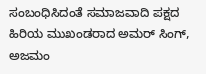ಸಂಬಂಧಿಸಿದಂತೆ ಸಮಾಜವಾದಿ ಪಕ್ಷದ ಹಿರಿಯ ಮುಖಂಡರಾದ ಅಮರ್ ಸಿಂಗ್, ಅಜಮಂ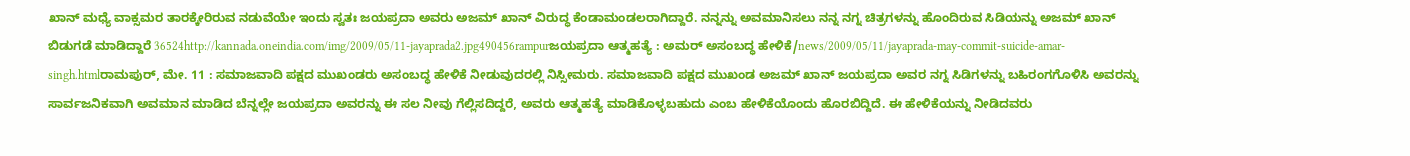ಖಾನ್ ಮಧ್ಯೆ ವಾಕ್ಸಮರ ತಾರಕ್ಕೇರಿರುವ ನಡುವೆಯೇ ಇಂದು ಸ್ವತಃ ಜಯಪ್ರದಾ ಅವರು ಅಜಮ್ ಖಾನ್ ವಿರುದ್ಧ ಕೆಂಡಾಮಂಡಲರಾಗಿದ್ದಾರೆ. ನನ್ನನ್ನು ಅವಮಾನಿಸಲು ನನ್ನ ನಗ್ನ ಚಿತ್ರಗಳನ್ನು ಹೊಂದಿರುವ ಸಿಡಿಯನ್ನು ಅಜಮ್ ಖಾನ್ ಬಿಡುಗಡೆ ಮಾಡಿದ್ದಾರೆ 36524http://kannada.oneindia.com/img/2009/05/11-jayaprada2.jpg490456rampurಜಯಪ್ರದಾ ಆತ್ಮಹತ್ಯೆ : ಅಮರ್ ಅಸಂಬದ್ಧ ಹೇಳಿಕೆ/news/2009/05/11/jayaprada-may-commit-suicide-amar-singh.htmlರಾಮಪುರ್, ಮೇ. 11 : ಸಮಾಜವಾದಿ ಪಕ್ಷದ ಮುಖಂಡರು ಅಸಂಬದ್ಧ ಹೇಳಿಕೆ ನೀಡುವುದರಲ್ಲಿ ನಿಸ್ಸೀಮರು. ಸಮಾಜವಾದಿ ಪಕ್ಷದ ಮುಖಂಡ ಅಜಮ್ ಖಾನ್ ಜಯಪ್ರದಾ ಅವರ ನಗ್ನ ಸಿಡಿಗಳನ್ನು ಬಹಿರಂಗಗೊಳಿಸಿ ಅವರನ್ನು ಸಾರ್ವಜನಿಕವಾಗಿ ಅವಮಾನ ಮಾಡಿದ ಬೆನ್ನಲ್ಲೇ ಜಯಪ್ರದಾ ಅವರನ್ನು ಈ ಸಲ ನೀವು ಗೆಲ್ಲಿಸದಿದ್ದರೆ, ಅವರು ಆತ್ಮಹತ್ಯೆ ಮಾಡಿಕೊಳ್ಳಬಹುದು ಎಂಬ ಹೇಳಿಕೆಯೊಂದು ಹೊರಬಿದ್ದಿದೆ. ಈ ಹೇಳಿಕೆಯನ್ನು ನೀಡಿದವರು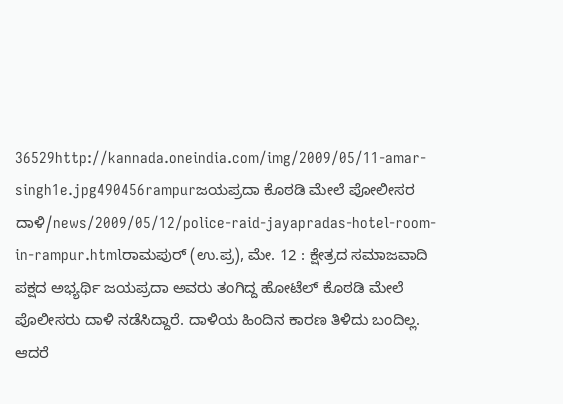36529http://kannada.oneindia.com/img/2009/05/11-amar-singh1e.jpg490456rampurಜಯಪ್ರದಾ ಕೊಠಡಿ ಮೇಲೆ ಪೋಲೀಸರ ದಾಳಿ/news/2009/05/12/police-raid-jayapradas-hotel-room-in-rampur.htmlರಾಮಪುರ್ (ಉ.ಪ್ರ), ಮೇ. 12 : ಕ್ಷೇತ್ರದ ಸಮಾಜವಾದಿ ಪಕ್ಷದ ಅಭ್ಯರ್ಥಿ ಜಯಪ್ರದಾ ಅವರು ತಂಗಿದ್ದ ಹೋಟೆಲ್ ಕೊಠಡಿ ಮೇಲೆ ಪೊಲೀಸರು ದಾಳಿ ನಡೆಸಿದ್ದಾರೆ. ದಾಳಿಯ ಹಿಂದಿನ ಕಾರಣ ತಿಳಿದು ಬಂದಿಲ್ಲ. ಆದರೆ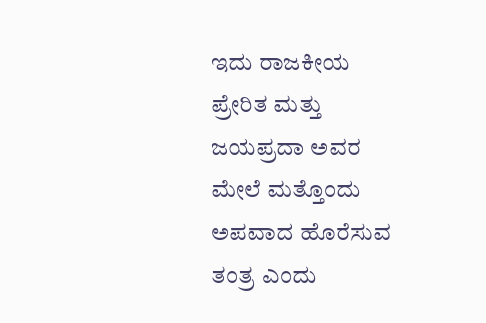ಇದು ರಾಜಕೀಯ ಪ್ರೇರಿತ ಮತ್ತು ಜಯಪ್ರದಾ ಅವರ ಮೇಲೆ ಮತ್ತೊಂದು ಅಪವಾದ ಹೊರೆಸುವ ತಂತ್ರ ಎಂದು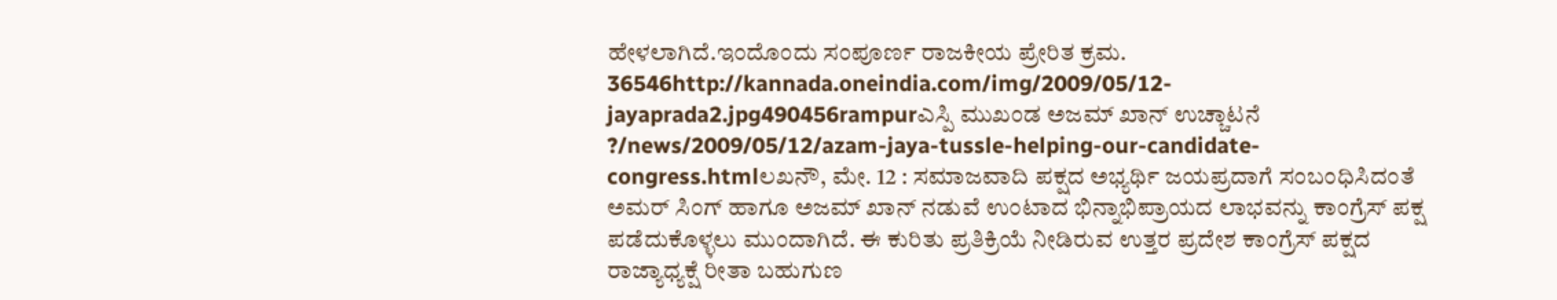ಹೇಳಲಾಗಿದೆ.ಇಂದೊಂದು ಸಂಪೂರ್ಣ ರಾಜಕೀಯ ಪ್ರೇರಿತ ಕ್ರಮ. 36546http://kannada.oneindia.com/img/2009/05/12-jayaprada2.jpg490456rampurಎಸ್ಪಿ ಮುಖಂಡ ಅಜಮ್ ಖಾನ್ ಉಚ್ಚಾಟನೆ ?/news/2009/05/12/azam-jaya-tussle-helping-our-candidate-congress.htmlಲಖನೌ, ಮೇ. 12 : ಸಮಾಜವಾದಿ ಪಕ್ಷದ ಅಭ್ಯರ್ಥಿ ಜಯಪ್ರದಾಗೆ ಸಂಬಂಧಿಸಿದಂತೆ ಅಮರ್ ಸಿಂಗ್ ಹಾಗೂ ಅಜಮ್ ಖಾನ್ ನಡುವೆ ಉಂಟಾದ ಭಿನ್ನಾಭಿಪ್ರಾಯದ ಲಾಭವನ್ನು ಕಾಂಗ್ರೆಸ್ ಪಕ್ಷ ಪಡೆದುಕೊಳ್ಳಲು ಮುಂದಾಗಿದೆ. ಈ ಕುರಿತು ಪ್ರತಿಕ್ರಿಯೆ ನೀಡಿರುವ ಉತ್ತರ ಪ್ರದೇಶ ಕಾಂಗ್ರೆಸ್ ಪಕ್ಷದ ರಾಜ್ಯಾಧ್ಯಕ್ಷೆ ರೀತಾ ಬಹುಗುಣ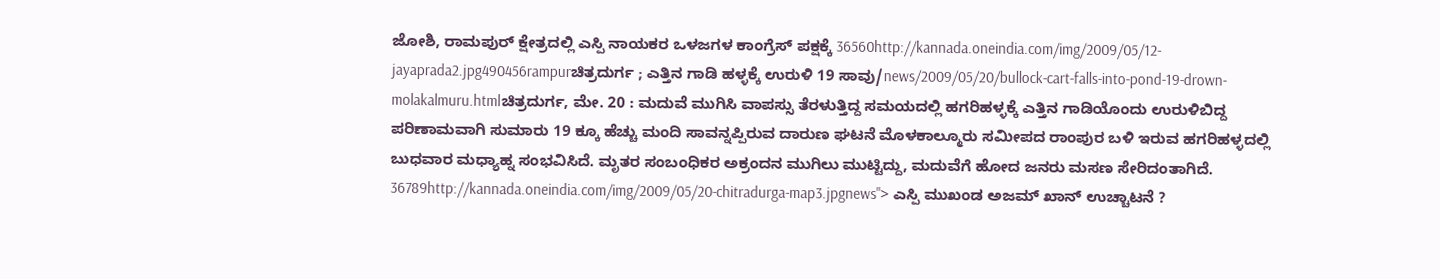ಜೋಶಿ, ರಾಮಪುರ್ ಕ್ಷೇತ್ರದಲ್ಲಿ ಎಸ್ಪಿ ನಾಯಕರ ಒಳಜಗಳ ಕಾಂಗ್ರೆಸ್ ಪಕ್ಷಕ್ಕೆ 36560http://kannada.oneindia.com/img/2009/05/12-jayaprada2.jpg490456rampurಚಿತ್ರದುರ್ಗ ; ಎತ್ತಿನ ಗಾಡಿ ಹಳ್ಳಕ್ಕೆ ಉರುಳಿ 19 ಸಾವು/news/2009/05/20/bullock-cart-falls-into-pond-19-drown-molakalmuru.htmlಚಿತ್ರದುರ್ಗ, ಮೇ. 20 : ಮದುವೆ ಮುಗಿಸಿ ವಾಪಸ್ಸು ತೆರಳುತ್ತಿದ್ದ ಸಮಯದಲ್ಲಿ ಹಗರಿಹಳ್ಳಕ್ಕೆ ಎತ್ತಿನ ಗಾಡಿಯೊಂದು ಉರುಳಿಬಿದ್ದ ಪರಿಣಾಮವಾಗಿ ಸುಮಾರು 19 ಕ್ಕೂ ಹೆಚ್ಚು ಮಂದಿ ಸಾವನ್ನಪ್ಪಿರುವ ದಾರುಣ ಘಟನೆ ಮೊಳಕಾಲ್ಮೂರು ಸಮೀಪದ ರಾಂಪುರ ಬಳಿ ಇರುವ ಹಗರಿಹಳ್ಳದಲ್ಲಿ ಬುಧವಾರ ಮಧ್ಯಾಹ್ನ ಸಂಭವಿಸಿದೆ. ಮೃತರ ಸಂಬಂಧಿಕರ ಅಕ್ರಂದನ ಮುಗಿಲು ಮುಟ್ಟಿದ್ದು, ಮದುವೆಗೆ ಹೋದ ಜನರು ಮಸಣ ಸೇರಿದಂತಾಗಿದೆ. 36789http://kannada.oneindia.com/img/2009/05/20-chitradurga-map3.jpgnews"> ಎಸ್ಪಿ ಮುಖಂಡ ಅಜಮ್ ಖಾನ್ ಉಚ್ಚಾಟನೆ ?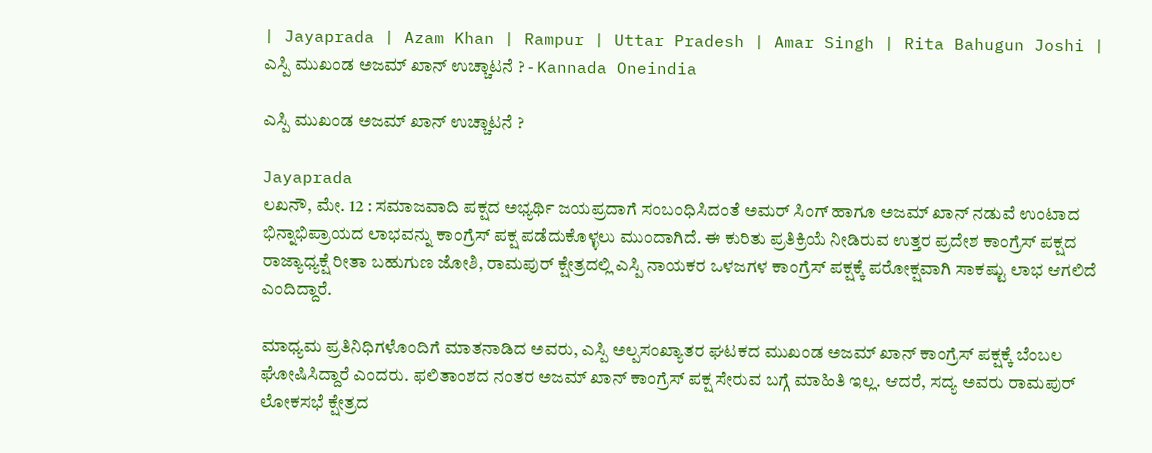| Jayaprada | Azam Khan | Rampur | Uttar Pradesh | Amar Singh | Rita Bahugun Joshi | ಎಸ್ಪಿ ಮುಖಂಡ ಅಜಮ್ ಖಾನ್ ಉಚ್ಚಾಟನೆ ? - Kannada Oneindia

ಎಸ್ಪಿ ಮುಖಂಡ ಅಜಮ್ ಖಾನ್ ಉಚ್ಚಾಟನೆ ?

Jayaprada
ಲಖನೌ, ಮೇ. 12 : ಸಮಾಜವಾದಿ ಪಕ್ಷದ ಅಭ್ಯರ್ಥಿ ಜಯಪ್ರದಾಗೆ ಸಂಬಂಧಿಸಿದಂತೆ ಅಮರ್ ಸಿಂಗ್ ಹಾಗೂ ಅಜಮ್ ಖಾನ್ ನಡುವೆ ಉಂಟಾದ ಭಿನ್ನಾಭಿಪ್ರಾಯದ ಲಾಭವನ್ನು ಕಾಂಗ್ರೆಸ್ ಪಕ್ಷ ಪಡೆದುಕೊಳ್ಳಲು ಮುಂದಾಗಿದೆ. ಈ ಕುರಿತು ಪ್ರತಿಕ್ರಿಯೆ ನೀಡಿರುವ ಉತ್ತರ ಪ್ರದೇಶ ಕಾಂಗ್ರೆಸ್ ಪಕ್ಷದ ರಾಜ್ಯಾಧ್ಯಕ್ಷೆ ರೀತಾ ಬಹುಗುಣ ಜೋಶಿ, ರಾಮಪುರ್ ಕ್ಷೇತ್ರದಲ್ಲಿ ಎಸ್ಪಿ ನಾಯಕರ ಒಳಜಗಳ ಕಾಂಗ್ರೆಸ್ ಪಕ್ಷಕ್ಕೆ ಪರೋಕ್ಷವಾಗಿ ಸಾಕಷ್ಟು ಲಾಭ ಆಗಲಿದೆ ಎಂದಿದ್ದಾರೆ.

ಮಾಧ್ಯಮ ಪ್ರತಿನಿಧಿಗಳೊಂದಿಗೆ ಮಾತನಾಡಿದ ಅವರು, ಎಸ್ಪಿ ಅಲ್ಪಸಂಖ್ಯಾತರ ಘಟಕದ ಮುಖಂಡ ಅಜಮ್ ಖಾನ್ ಕಾಂಗ್ರೆಸ್ ಪಕ್ಷಕ್ಕೆ ಬೆಂಬಲ ಘೋಷಿಸಿದ್ದಾರೆ ಎಂದರು. ಫಲಿತಾಂಶದ ನಂತರ ಅಜಮ್ ಖಾನ್ ಕಾಂಗ್ರೆಸ್ ಪಕ್ಷ ಸೇರುವ ಬಗ್ಗೆ ಮಾಹಿತಿ ಇಲ್ಲ. ಆದರೆ, ಸದ್ಯ ಅವರು ರಾಮಪುರ್ ಲೋಕಸಭೆ ಕ್ಷೇತ್ರದ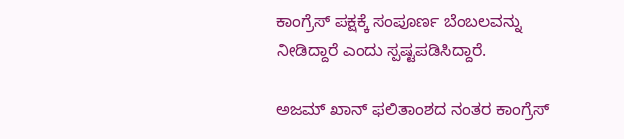ಕಾಂಗ್ರೆಸ್ ಪಕ್ಷಕ್ಕೆ ಸಂಪೂರ್ಣ ಬೆಂಬಲವನ್ನು ನೀಡಿದ್ದಾರೆ ಎಂದು ಸ್ಪಷ್ಟಪಡಿಸಿದ್ದಾರೆ.

ಅಜಮ್ ಖಾನ್ ಫಲಿತಾಂಶದ ನಂತರ ಕಾಂಗ್ರೆಸ್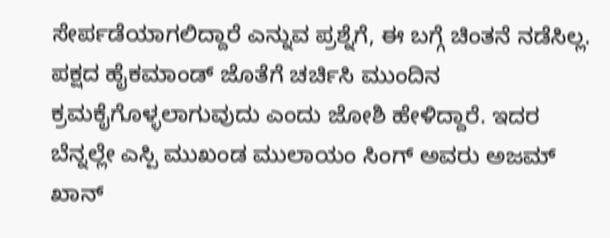ಸೇರ್ಪಡೆಯಾಗಲಿದ್ದಾರೆ ಎನ್ನುವ ಪ್ರಶ್ನೆಗೆ, ಈ ಬಗ್ಗೆ ಚಿಂತನೆ ನಡೆಸಿಲ್ಲ. ಪಕ್ಷದ ಹೈಕಮಾಂಡ್ ಜೊತೆಗೆ ಚರ್ಚಿಸಿ ಮುಂದಿನ ಕ್ರಮಕೈಗೊಳ್ಳಲಾಗುವುದು ಎಂದು ಜೋಶಿ ಹೇಳಿದ್ದಾರೆ. ಇದರ ಬೆನ್ನಲ್ಲೇ ಎಸ್ಪಿ ಮುಖಂಡ ಮುಲಾಯಂ ಸಿಂಗ್ ಅವರು ಅಜಮ್ ಖಾನ್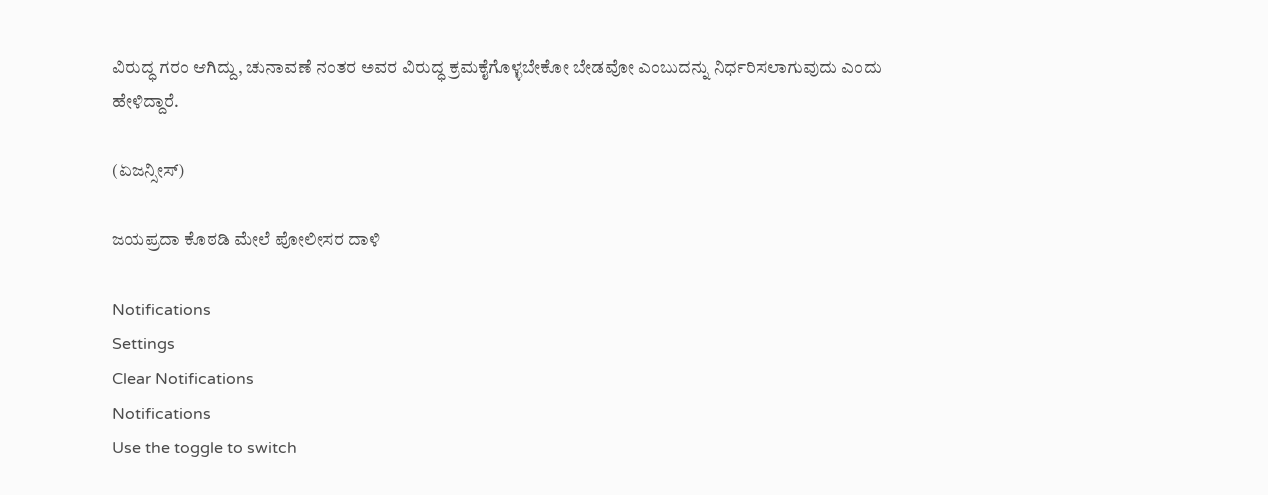ವಿರುದ್ಧ ಗರಂ ಆಗಿದ್ದು, ಚುನಾವಣೆ ನಂತರ ಅವರ ವಿರುದ್ಧ ಕ್ರಮಕೈಗೊಳ್ಳಬೇಕೋ ಬೇಡವೋ ಎಂಬುದನ್ನು ನಿರ್ಧರಿಸಲಾಗುವುದು ಎಂದು ಹೇಳಿದ್ದಾರೆ.

(ಏಜನ್ಸೀಸ್)

ಜಯಪ್ರದಾ ಕೊಠಡಿ ಮೇಲೆ ಪೋಲೀಸರ ದಾಳಿ

Notifications
Settings
Clear Notifications
Notifications
Use the toggle to switch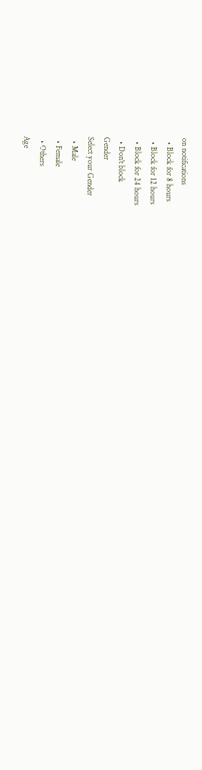on notifications
  • Block for 8 hours
  • Block for 12 hours
  • Block for 24 hours
  • Don't block
Gender
Select your Gender
  • Male
  • Female
  • Others
Age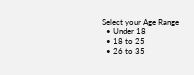Select your Age Range
  • Under 18
  • 18 to 25
  • 26 to 35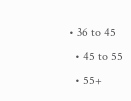• 36 to 45
  • 45 to 55
  • 55+